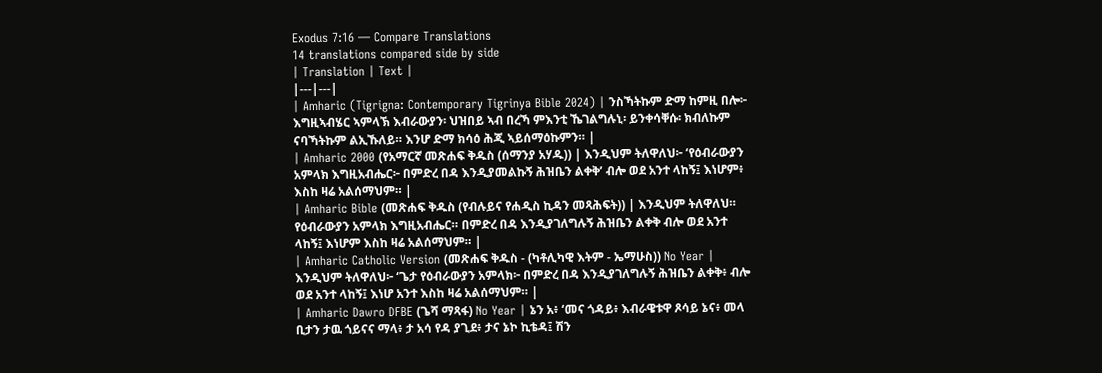Exodus 7:16 — Compare Translations
14 translations compared side by side
| Translation | Text |
|---|---|
| Amharic (Tigrigna: Contemporary Tigrinya Bible 2024) | ንስኻትኩም ድማ ከምዚ በሎ፦ እግዚኣብሄር ኣምላኽ እብራውያን፡ ህዝበይ ኣብ በረኻ ምእንቲ ኼገልግሉኒ፡ ይንቀሳቐሱ፡ ክብለኩም ናባኻትኩም ልኢኹለይ። እንሆ ድማ ክሳዕ ሕጂ ኣይሰማዕኩምን። |
| Amharic 2000 (የአማርኛ መጽሐፍ ቅዱስ (ሰማንያ አሃዱ)) | እንዲህም ትለዋለህ፦ ‘የዕብራውያን አምላክ እግዚአብሔር፦ በምድረ በዳ እንዲያመልኩኝ ሕዝቤን ልቀቅ’ ብሎ ወደ አንተ ላከኝ፤ እነሆም፥ እስከ ዛሬ አልሰማህም። |
| Amharic Bible (መጽሐፍ ቅዱስ (የብሉይና የሐዲስ ኪዳን መጻሕፍት)) | እንዲህም ትለዋለህ። የዕብራውያን አምላክ እግዚአብሔር። በምድረ በዳ እንዲያገለግሉኝ ሕዝቤን ልቀቅ ብሎ ወደ አንተ ላከኝ፤ እነሆም እስከ ዛሬ አልሰማህም። |
| Amharic Catholic Version (መጽሐፍ ቅዱስ - (ካቶሊካዊ እትም - ኤማሁስ)) No Year | እንዲህም ትለዋለህ፦ ‘ጌታ የዕብራውያን አምላክ፦ በምድረ በዳ እንዲያገለግሉኝ ሕዝቤን ልቀቅ፥ ብሎ ወደ አንተ ላከኝ፤ እነሆ አንተ እስከ ዛሬ አልሰማህም። |
| Amharic Dawro DFBE (ጌሻ ማጻፋ) No Year | ኔን አ፥ ‘መና ጎዳይ፥ እብራዌቱዋ ጾሳይ ኔና፥ መላ ቢታን ታዉ ጎይናና ማላ፥ ታ አሳ የዳ ያጊደ፥ ታና ኔኮ ኪቴዳ፤ ሽን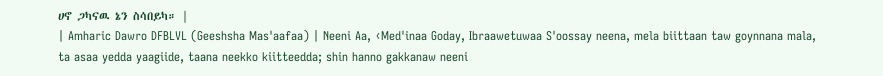ሀኖ ጋካናዉ ኔን ስሳበይካ። |
| Amharic Dawro DFBLVL (Geeshsha Mas'aafaa) | Neeni Aa, ‹Med'inaa Goday, Ibraawetuwaa S'oossay neena, mela biittaan taw goynnana mala, ta asaa yedda yaagiide, taana neekko kiitteedda; shin hanno gakkanaw neeni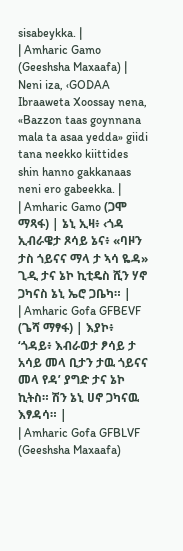sisabeykka. |
| Amharic Gamo (Geeshsha Maxaafa) | Neni iza, ‹GODAA Ibraaweta Xoossay nena, «Bazzon taas goynnana mala ta asaa yedda» giidi tana neekko kiittides shin hanno gakkanaas neni ero gabeekka. |
| Amharic Gamo (ጋሞ ማጻፋ) | ኔኒ ኢዛ፥ ‹ጎዳ ኢብራዌታ ጾሳይ ኔና፥ «ባዞን ታስ ጎይናና ማላ ታ ኣሳ ዬዳ» ጊዲ ታና ኔኮ ኪቲዴስ ሺን ሃኖ ጋካናስ ኔኒ ኤሮ ጋቤካ። |
| Amharic Gofa GFBEVF (ጌሻ ማፃፋ) | እያኮ፥ ‘ጎዳይ፥ እብራወታ ፆሳይ ታ አሳይ መላ ቢታን ታዉ ጎይናና መላ የዳ’ ያግድ ታና ኔኮ ኪትስ። ሽን ኔኒ ሀኖ ጋካናዉ እፃዳሳ። |
| Amharic Gofa GFBLVF (Geeshsha Maxaafa)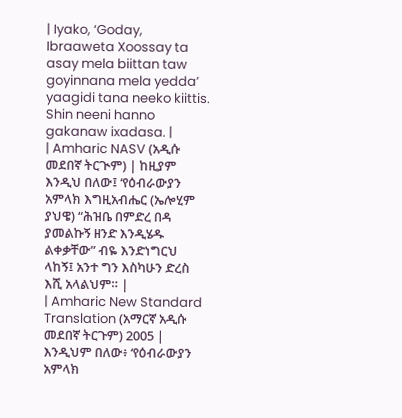| Iyako, ‘Goday, Ibraaweta Xoossay ta asay mela biittan taw goyinnana mela yedda’ yaagidi tana neeko kiittis. Shin neeni hanno gakanaw ixadasa. |
| Amharic NASV (አዲሱ መደበኛ ትርጒም) | ከዚያም እንዲህ በለው፤ ‘የዕብራውያን አምላክ እግዚአብሔር (ኤሎሂም ያህዌ) “ሕዝቤ በምድረ በዳ ያመልኩኝ ዘንድ እንዲሄዱ ልቀቃቸው” ብዬ እንድነግርህ ላከኝ፤ አንተ ግን እስካሁን ድረስ እሺ አላልህም። |
| Amharic New Standard Translation (አማርኛ አዲሱ መደበኛ ትርጉም) 2005 | እንዲህም በለው፥ ‘የዕብራውያን አምላክ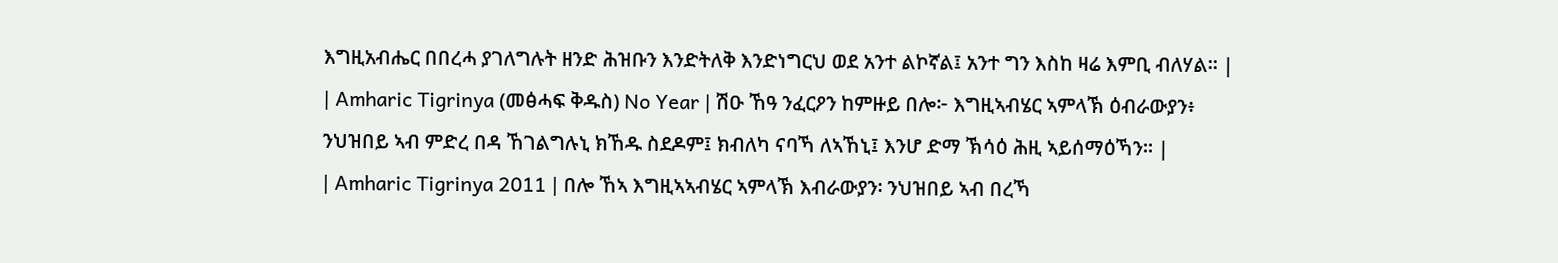እግዚአብሔር በበረሓ ያገለግሉት ዘንድ ሕዝቡን እንድትለቅ እንድነግርህ ወደ አንተ ልኮኛል፤ አንተ ግን እስከ ዛሬ እምቢ ብለሃል። |
| Amharic Tigrinya (መፅሓፍ ቅዱስ) No Year | ሽዑ ኸዓ ንፈርዖን ከምዙይ በሎ፦ እግዚኣብሄር ኣምላኽ ዕብራውያን፥ ንህዝበይ ኣብ ምድረ በዳ ኸገልግሉኒ ክኸዱ ስደዶም፤ ክብለካ ናባኻ ለኣኸኒ፤ እንሆ ድማ ኽሳዕ ሕዚ ኣይሰማዕኻን። |
| Amharic Tigrinya 2011 | በሎ ኸኣ እግዚኣኣብሄር ኣምላኽ እብራውያን፡ ንህዝበይ ኣብ በረኻ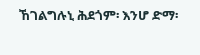ኸገልግሉኒ ሕደጎም፡ እንሆ ድማ፡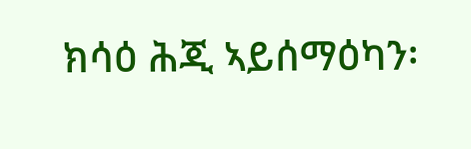ክሳዕ ሕጂ ኣይሰማዕካን፡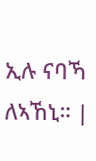ኢሉ ናባኻ ለኣኸኒ። |